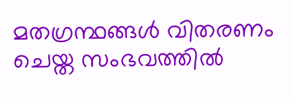മതഗ്രന്ഥങ്ങൾ വിതരണം ചെയ്ത സംഭവത്തിൽ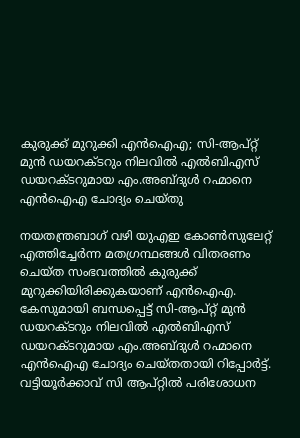കുരുക്ക് മുറുക്കി എൻഐഎ; സി-ആപ്റ്റ് മുൻ ഡയറക്ടറും നിലവിൽ എൽബിഎസ് ഡയറക്ടറുമായ എം.അബ്ദുൾ റഹ്മാനെ എൻഐഎ ചോദ്യം ചെയ്തു

നയതന്ത്രബാഗ് വഴി യുഎഇ കോൺസുലേറ്റ് എത്തിച്ചേർന്ന മതഗ്രന്ഥങ്ങൾ വിതരണം ചെയ്ത സംഭവത്തിൽ കുരുക്ക് മുറുക്കിയിരിക്കുകയാണ് എൻഐഎ. കേസുമായി ബന്ധപ്പെട്ട് സി-ആപ്റ്റ് മുൻ ഡയറക്ടറും നിലവിൽ എൽബിഎസ് ഡയറക്ടറുമായ എം.അബ്ദുൾ റഹ്മാനെ എൻഐഎ ചോദ്യം ചെയ്തതായി റിപ്പോർട്ട്. വട്ടിയൂർക്കാവ് സി ആപ്റ്റിൽ പരിശോധന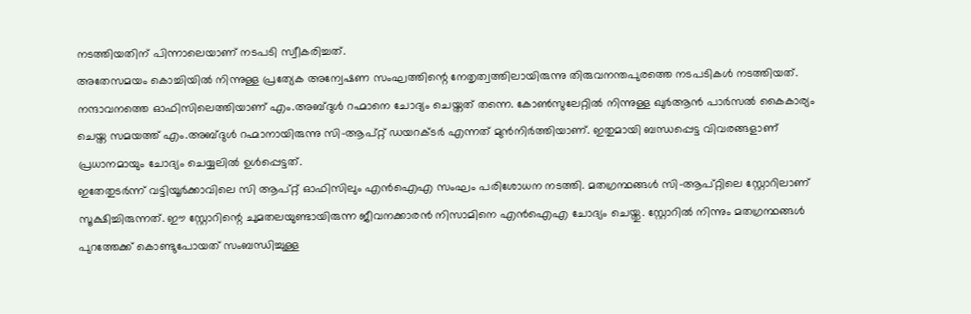നടത്തിയതിന് പിന്നാലെയാണ് നടപടി സ്വീകരിച്ചത്.
അതേസമയം കൊച്ചിയിൽ നിന്നുള്ള പ്രത്യേക അന്വേഷണ സംഘത്തിന്റെ നേതൃത്വത്തിലായിരുന്നു തിരുവനന്തപുരത്തെ നടപടികൾ നടത്തിയത്. നന്ദാവനത്തെ ഓഫിസിലെത്തിയാണ് എം.അബ്ദുൾ റഹ്മാനെ ചോദ്യം ചെയ്തത് തന്നെ. കോൺസുലേറ്റിൽ നിന്നുള്ള ഖുർആൻ പാർസൽ കൈകാര്യം ചെയ്ത സമയത്ത് എം.അബ്ദുൾ റഹ്മാനായിരുന്നു സി-ആപ്റ്റ് ഡയറക്ടർ എന്നത് മുൻനിർത്തിയാണ്. ഇതുമായി ബന്ധപ്പെട്ട വിവരങ്ങളാണ് പ്രധാനമായും ചോദ്യം ചെയ്യലിൽ ഉൾപ്പെട്ടത്.
ഇതേതുടർന്ന് വട്ടിയൂർക്കാവിലെ സി ആപ്റ്റ് ഓഫിസിലും എൻഐഎ സംഘം പരിശോധന നടത്തി. മതഗ്രന്ഥങ്ങൾ സി-ആപ്റ്റിലെ സ്റ്റോറിലാണ് സൂക്ഷിച്ചിരുന്നത്. ഈ സ്റ്റോറിന്റെ ചുമതലയുണ്ടായിരുന്ന ജീവനക്കാരൻ നിസാമിനെ എൻഐഎ ചോദ്യം ചെയ്തു. സ്റ്റോറിൽ നിന്നും മതഗ്രന്ഥങ്ങൾ പുറത്തേക്ക് കൊണ്ടുപോയത് സംബന്ധിച്ചുള്ള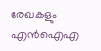രേഖകളും എൻഐഎ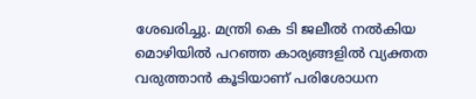ശേഖരിച്ചു. മന്ത്രി കെ ടി ജലീൽ നൽകിയ മൊഴിയിൽ പറഞ്ഞ കാര്യങ്ങളിൽ വ്യക്തത വരുത്താൻ കൂടിയാണ് പരിശോധന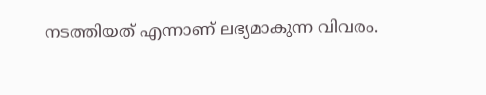നടത്തിയത് എന്നാണ് ലഭ്യമാകുന്ന വിവരം.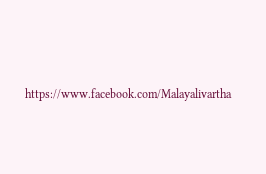https://www.facebook.com/Malayalivartha